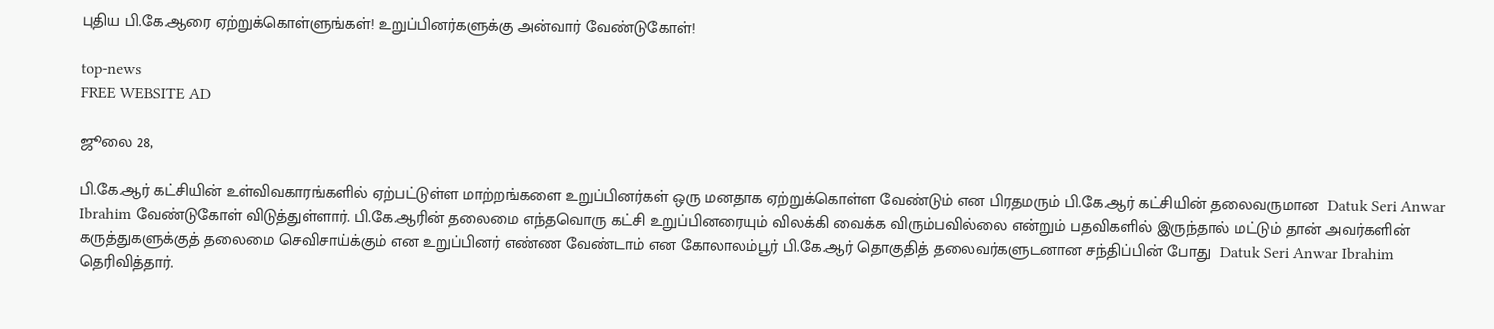புதிய பி.கே.ஆரை ஏற்றுக்கொள்ளுங்கள்! உறுப்பினர்களுக்கு அன்வார் வேண்டுகோள்!

top-news
FREE WEBSITE AD

ஜூலை 28,

பி.கே.ஆர் கட்சியின் உள்விவகாரங்களில் ஏற்பட்டுள்ள மாற்றங்களை உறுப்பினர்கள் ஒரு மனதாக ஏற்றுக்கொள்ள வேண்டும் என பிரதமரும் பி.கே.ஆர் கட்சியின் தலைவருமான  Datuk Seri Anwar Ibrahim வேண்டுகோள் விடுத்துள்ளார். பி.கே.ஆரின் தலைமை எந்தவொரு கட்சி உறுப்பினரையும் விலக்கி வைக்க விரும்பவில்லை என்றும் பதவிகளில் இருந்தால் மட்டும் தான் அவர்களின் கருத்துகளுக்குத் தலைமை செவிசாய்க்கும் என உறுப்பினர் எண்ண வேண்டாம் என கோலாலம்பூர் பி.கே.ஆர் தொகுதித் தலைவர்களுடனான சந்திப்பின் போது  Datuk Seri Anwar Ibrahim தெரிவித்தார்.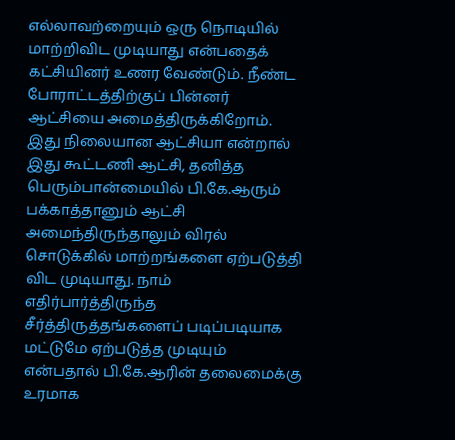எல்லாவற்றையும் ஒரு நொடியில் மாற்றிவிட முடியாது என்பதைக் கட்சியினர் உணர வேண்டும். நீண்ட போராட்டத்திற்குப் பின்னர் ஆட்சியை அமைத்திருக்கிறோம். இது நிலையான ஆட்சியா என்றால் இது கூட்டணி ஆட்சி, தனித்த பெரும்பான்மையில் பி.கே.ஆரும் பக்காத்தானும் ஆட்சி அமைந்திருந்தாலும் விரல் சொடுக்கில் மாற்றங்களை ஏற்படுத்தி விட முடியாது. நாம் எதிர்பார்த்திருந்த சீர்த்திருத்தங்களைப் படிப்படியாக மட்டுமே ஏற்படுத்த முடியும் என்பதால் பி.கே.ஆரின் தலைமைக்கு உரமாக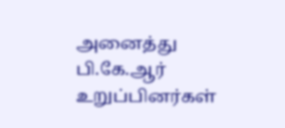அனைத்து பி.கே.ஆர் உறுப்பினர்கள்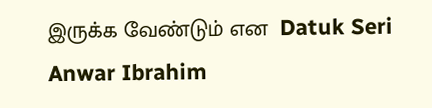இருக்க வேண்டும் என  Datuk Seri Anwar Ibrahim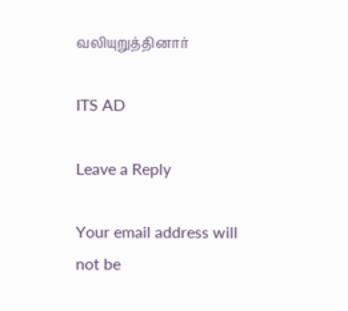வலியுறுத்தினார்

ITS AD

Leave a Reply

Your email address will not be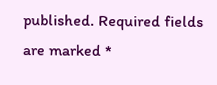published. Required fields are marked *